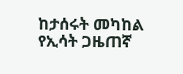ከታሰሩት መካከል የኢሳት ጋዜጠኛ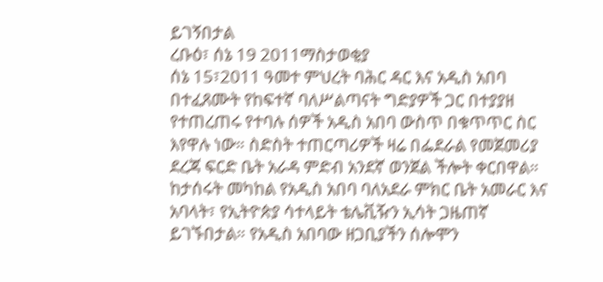ይገኝበታል
ረቡዕ፣ ሰኔ 19 2011ማስታወቂያ
ሰኔ 15፣2011 ዓመተ ምህረት ባሕር ዳር እና አዲስ አበባ በተፈጸሙት የከፍተኛ ባለሥልጣናት ግድያዎች ጋር በተያያዘ የተጠረጠሩ የተባሉ ሰዎች አዲስ አበባ ውስጥ በቁጥጥር ስር እየዋሉ ነው። ስድስት ተጠርጣሪዎች ዛሬ በፌደራል የመጀመሪያ ደረጃ ፍርድ ቤት አራዳ ምድብ አንደኛ ወንጀል ችሎት ቀርበዋል። ከታሰሩት መካከል የአዲስ አበባ ባለአደራ ምክር ቤት አመራር እና አባላት፣ የኢትዮጵያ ሳተላይት ቴሌቪዥን ኢሳት ጋዜጠኛ ይገኙበታል። የአዲስ አበባው ዘጋቢያችን ሰሎሞን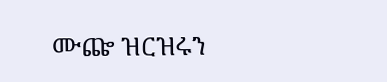ሙጬ ዝርዝሩን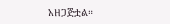አዘጋጅቷል።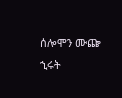ሰሎሞን ሙጬ
ኂሩት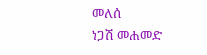መለሰ
ነጋሽ መሐመድ